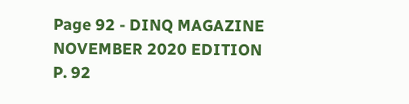Page 92 - DINQ MAGAZINE NOVEMBER 2020 EDITION
P. 92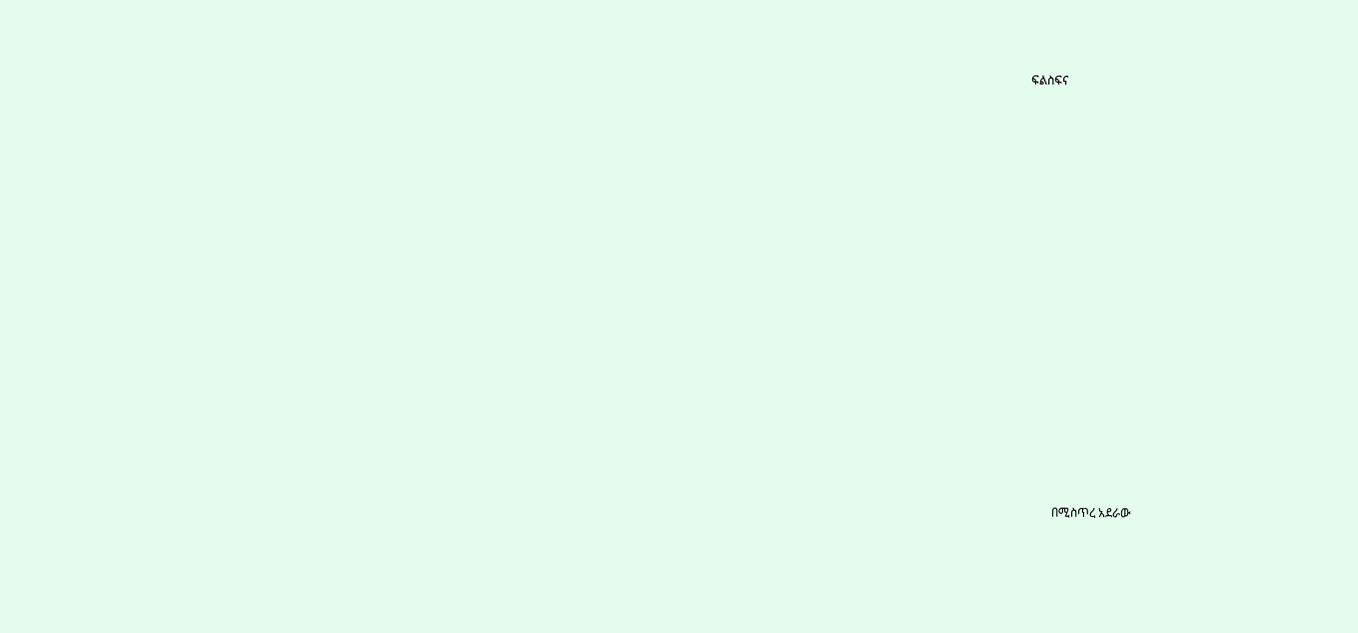ፍልስፍና



















        በሚስጥረ አደራው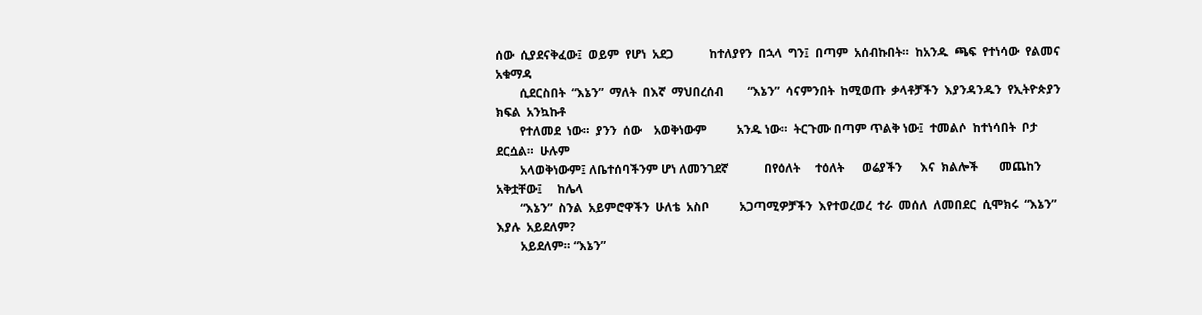ሰው  ሲያደናቅፈው፤  ወይም  የሆነ  አደጋ            ከተለያየን  በኋላ  ግን፤  በጣም  አሰብኩበት።  ከአንዱ  ጫፍ  የተነሳው  የልመና  አቁማዳ
        ሲደርስበት  “እኔን”  ማለት  በእኛ  ማህበረሰብ        “እኔን”  ሳናምንበት  ከሚወጡ  ቃላቶቻችን  እያንዳንዱን  የኢትዮጵያን  ክፍል  አንኳኩቶ
        የተለመደ  ነው።  ያንን  ሰው    አወቅነውም          አንዱ ነው።  ትርጉሙ በጣም ጥልቅ ነው፤  ተመልሶ  ከተነሳበት  ቦታ  ደርሷል።  ሁሉም
        አላወቅነውም፤ ለቤተሰባችንም ሆነ ለመንገደኛ            በየዕለት     ተዕለት      ወሬያችን      እና  ክልሎች       መጨከን      አቅቷቸው፤     ከሌላ
        “እኔን”  ስንል  አይምሮዋችን  ሁለቴ  አስቦ          አጋጣሚዎቻችን  እየተወረወረ  ተራ  መሰለ  ለመበደር  ሲሞክሩ  “እኔን”  እያሉ  አይደለም?
        አይደለም። “እኔን”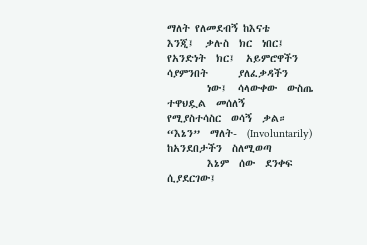ማለት የለመደብኝ ከእናቴ          እንጂ፤  ቃሉስ  ክር  ነበር፤  የአንድነት  ክር፤  አይምሮዋችን         ሳያምንበት      ያለፈቃዳችን
        ነው፤  ሳላውቀው  ውስጤ  ተዋህዷል  መሰለኝ           የሚያስተሳስር  ወሳኝ  ቃል።  “እኔን”  ማለት-  (Involuntarily)  ከአንደበታችን  ስለሚወጣ
        እኔም  ሰው  ደንቀፍ  ሲያደርገው፤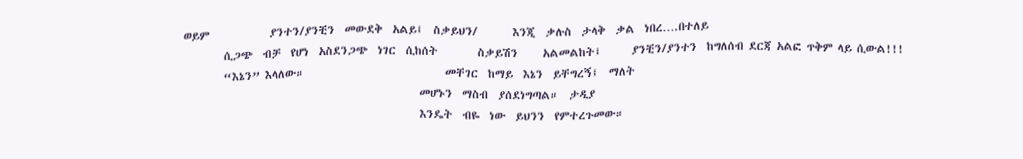ወይም            ያንተን/ያንቺን  መውደቅ  አልይ፤  ስቃይህን/       እንጂ  ቃሉስ  ታላቅ  ቃል  ነበረ….በተለይ
        ሲጋጭ  ብቻ  የሆነ  አስደንጋጭ  ነገር  ሲከሰት        ስቃይሽን     አልመልከት፤      ያንቺን/ያንተን  ከግለሰብ ደርጃ አልፎ ጥቅም ላይ ሲውል!!!
        “እኔን” እላለው።                            መቸገር  ከማይ  እኔን  ይቸግረኝ፤  ማለት
                                               መሆኑን  ማስብ  ያሰደነግጣል።  ታዲያ
                                               እንዴት  ብዬ  ነው  ይህንን  የምተረጉመው።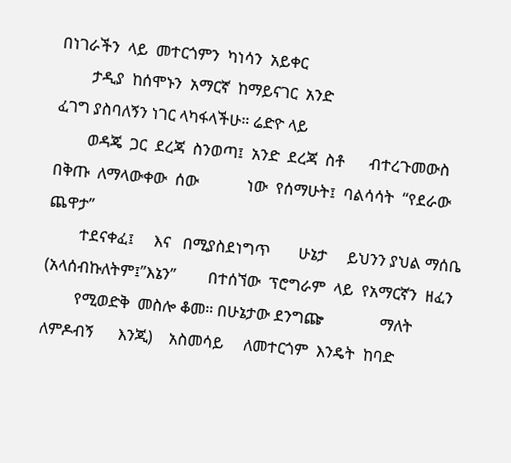በነገራችን  ላይ  መተርጎምን  ካነሳን  አይቀር
        ታዲያ  ከሰሞኑን  አማርኛ  ከማይናገር  አንድ                                              ፈገግ ያስባለኝን ነገር ላካፋላችሁ። ሬድዮ ላይ
        ወዳጄ  ጋር  ደረጃ  ስንወጣ፤  አንድ  ደረጃ  ስቶ      ብተረጉመውስ  በቅጡ  ለማላውቀው  ሰው            ነው  የሰማሁት፤  ባልሳሳት  “የደራው  ጨዋታ”
        ተደናቀፈ፤     እና   በሚያስደነግጥ       ሁኔታ     ይህንን ያህል ማሰቤ (አላሰብኩለትም፤”እኔን”        በተሰኘው  ፕሮግራም  ላይ  የአማርኛን  ዘፈን
        የሚወድቅ  መስሎ ቆመ። በሁኔታው ደንግጬ              ማለት    ለምዶብኝ      እንጂ)    አስመሳይ     ለመተርጎም  እንዴት  ከባድ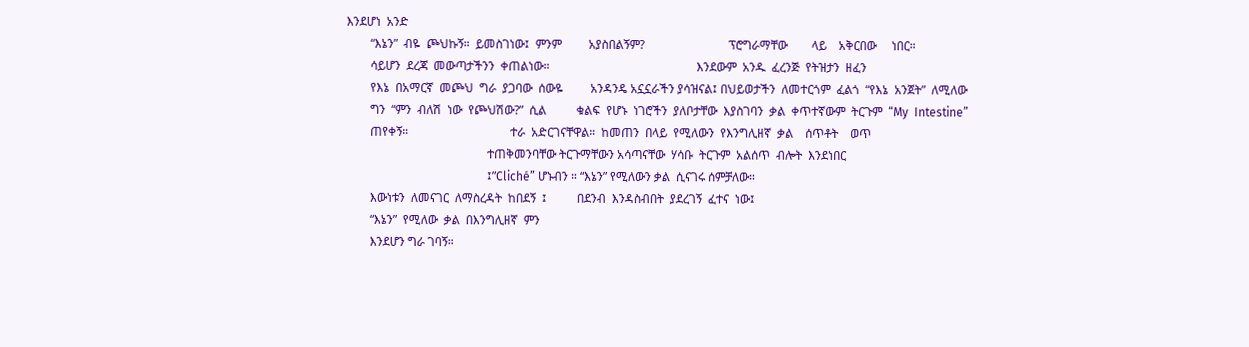እንደሆነ  አንድ
        “እኔን”  ብዬ  ጮህኩኝ።  ይመስገነው፤  ምንም         አያስበልኝም?                            ፕሮግራማቸው        ላይ    አቅርበው     ነበር።
        ሳይሆን  ደረጃ  መውጣታችንን  ቀጠልነው።                                                 እንደውም  አንዱ  ፈረንጅ  የትዝታን  ዘፈን
        የእኔ  በአማርኛ  መጮህ  ግራ  ያጋባው  ሰውዬ         አንዳንዴ አኗኗራችን ያሳዝናል፤ በህይወታችን  ለመተርጎም  ፈልጎ  “የእኔ  አንጀት”  ለሚለው
        ግን  “ምን  ብለሽ  ነው  የጮህሽው?”  ሲል          ቁልፍ  የሆኑ  ነገሮችን  ያለቦታቸው  እያስገባን  ቃል  ቀጥተኛውም  ትርጉም  “My  Intestine”
        ጠየቀኝ።                                  ተራ  አድርገናቸዋል።  ከመጠን  በላይ  የሚለውን  የእንግሊዘኛ  ቃል    ሰጥቶት    ወጥ
                                               ተጠቅመንባቸው ትርጉማቸውን አሳጣናቸው  ሃሳቡ  ትርጉም  አልሰጥ  ብሎት  እንደነበር
                                               ፤”Cliché” ሆኑብን ። “እኔን” የሚለውን ቃል  ሲናገሩ ሰምቻለው።
        እውነቱን  ለመናገር  ለማስረዳት  ከበደኝ  ፤          በደንብ  እንዳስብበት  ያደረገኝ  ፈተና  ነው፤
        “እኔን”  የሚለው  ቃል  በእንግሊዘኛ  ምን
        እንደሆን ግራ ገባኝ።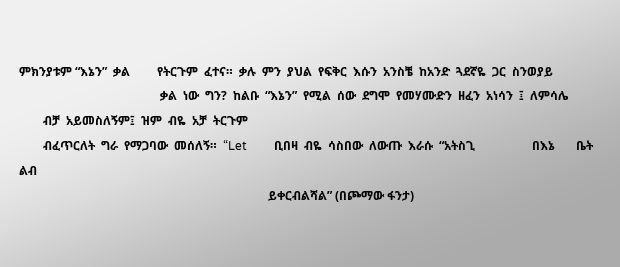ምክንያቱም “እኔን”  ቃል         የትርጉም  ፈተና።  ቃሉ  ምን  ያህል  የፍቅር  እሱን  አንስቼ  ከአንድ  ጓደኛዬ  ጋር  ስንወያይ
                                               ቃል  ነው  ግን?  ከልቡ  “እኔን”  የሚል  ሰው  ደግሞ  የመሃሙድን  ዘፈን  አነሳን  ፤  ለምሳሌ
        ብቻ  አይመስለኝም፤  ዝም  ብዬ  አቻ  ትርጉም
        ብፈጥርለት  ግራ  የማጋባው  መሰለኝ።  “Let         ቢበዛ  ብዬ  ሳስበው  ለውጡ  እራሱ  “አትስጊ                   በእኔ       ቤት       ልብ
                                                                                   ይቀርብልሻል” (በጮማው ፋንታ)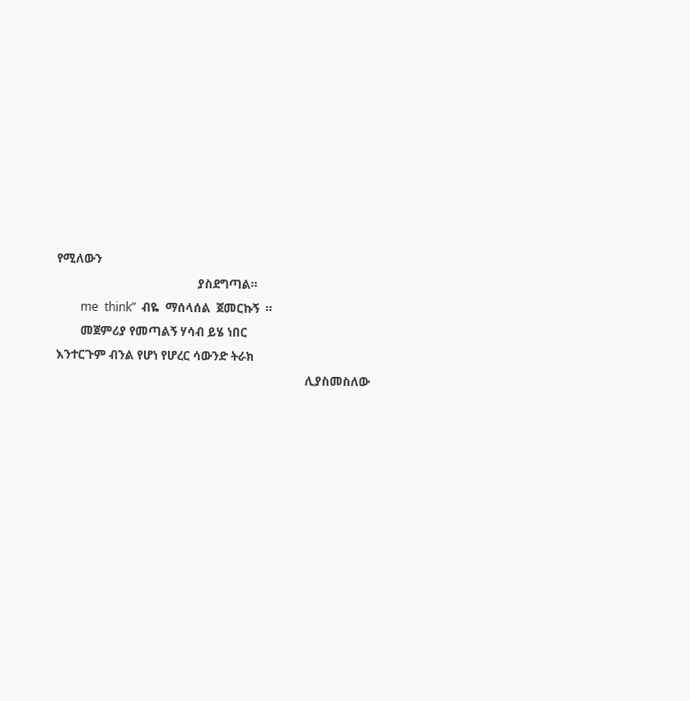የሚለውን
                                               ያስደግጣል።
        me  think”  ብዬ  ማሰላሰል  ጀመርኩኝ  ።
        መጀምሪያ የመጣልኝ ሃሳብ ይሄ ነበር                                                     እንተርጉም ብንል የሆነ የሆረር ሳውንድ ትራክ
                                                                                   ሊያስመስለው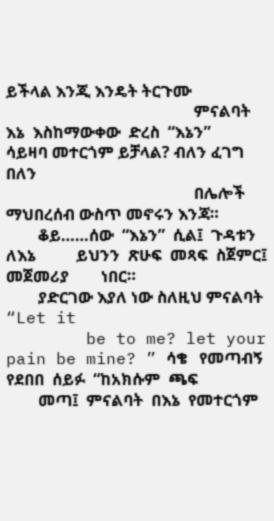ይችላል እንጂ እንዴት ትርጉሙ
                                               ምናልባት  እኔ  እስከማውቀው  ድረስ  “እኔን”      ሳይዛባ መተርጎም ይቻላል? ብለን ፈገግ በለን
                                               በሌሎች ማህበረሰብ ውስጥ መኖሩን እንጃ።
        ቆይ……ሰው  “እኔን”  ሲል፤  ጉዳቱን  ለእኔ          ይህንን  ጽሁፍ  መጻፍ  ስጀምር፤  መጀመሪያ        ነበር።
        ያድርገው እያለ ነው ስለዚህ ምናልባት “Let it
        be to me? let your pain be mine? ” ሳቄ   የመጣብኝ  የደበበ  ሰይፉ  “ከአክሱም  ጫፍ
        መጣ፤  ምናልባት  በእኔ  የመተርጎም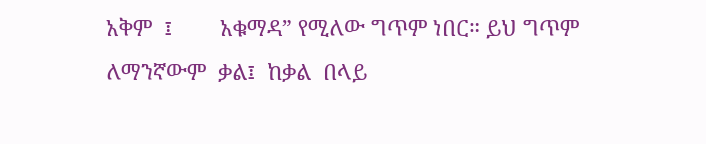አቅም  ፤        አቁማዳ” የሚለው ግጥም ነበር። ይህ ግጥም  ለማንኛውም  ቃል፤  ከቃል  በላይ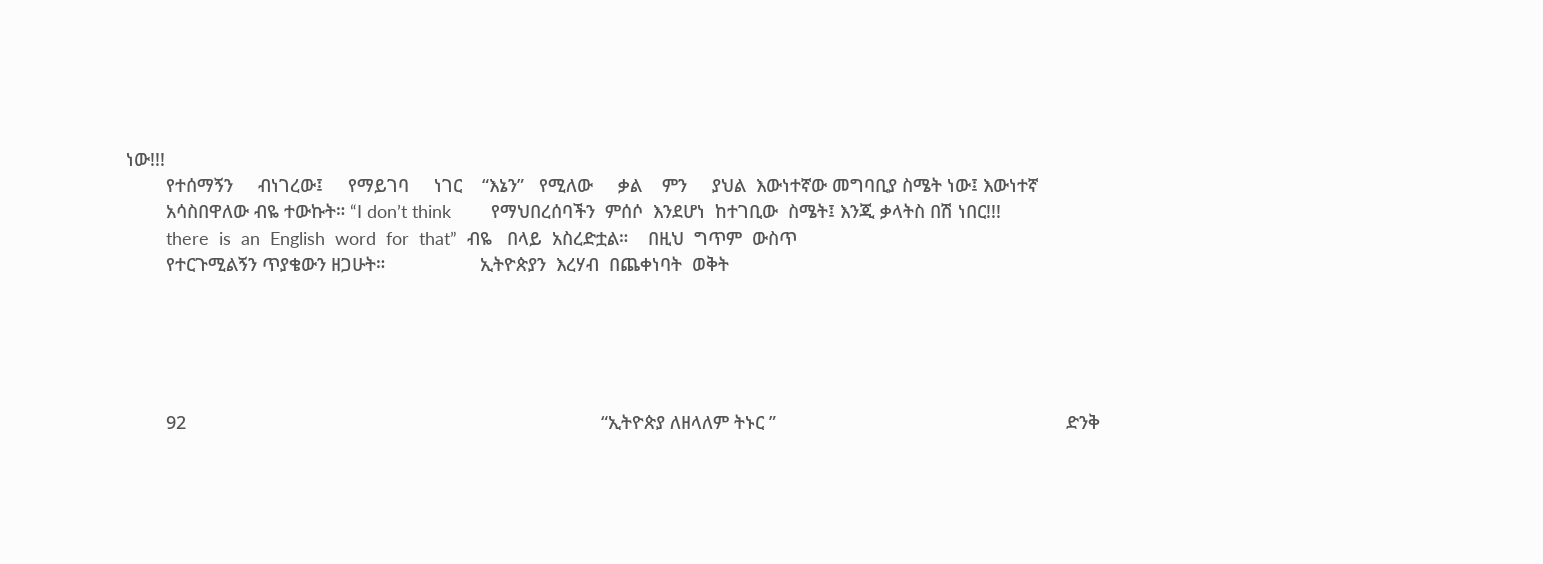ነው!!!
        የተሰማኝን     ብነገረው፤     የማይገባ     ነገር    “እኔን”   የሚለው     ቃል    ምን     ያህል  እውነተኛው መግባቢያ ስሜት ነው፤ እውነተኛ
        አሳስበዋለው ብዬ ተውኩት። “I don’t think        የማህበረሰባችን  ምሰሶ  እንደሆነ  ከተገቢው  ስሜት፤ እንጂ ቃላትስ በሽ ነበር!!!
        there  is  an  English  word  for  that”  ብዬ   በላይ  አስረድቷል።    በዚህ  ግጥም  ውስጥ
        የተርጉሚልኝን ጥያቄውን ዘጋሁት።                   ኢትዮጵያን  እረሃብ  በጨቀነባት  ወቅት





        92                                                                                   “ኢትዮጵያ ለዘላለም ትኑር ”                                                          ድንቅ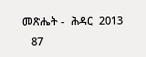መጽሔት -  ሕዳር  2013
   87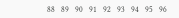88   89   90   91   92   93   94   95   96